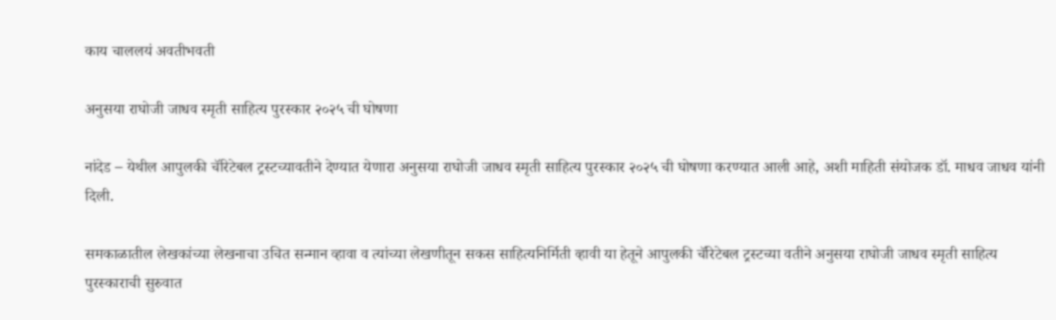काय चाललयं अवतीभवती

अनुसया राघोजी जाधव स्मृती साहित्य पुरस्कार २०२५ ची घोषणा

नांदेड – येथील आपुलकी चॅरिटेबल ट्रस्टच्यावतीने देण्यात येणारा अनुसया राघोजी जाधव स्मृती साहित्य पुरस्कार २०२५ ची घोषणा करण्यात आली आहे, अशी माहिती संयोजक डॉ. माधव जाधव यांनी दिली.

समकाळातील लेखकांच्या लेखनाचा उचित सन्मान व्हावा व त्यांच्या लेखणीतून सकस साहित्यनिर्मिती व्हावी या हेतूने आपुलकी चॅरिटेबल ट्रस्टच्या वतीने अनुसया राघोजी जाधव स्मृती साहित्य पुरस्काराची सुरुवात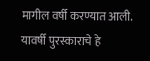मागील वर्षी करण्यात आली. यावर्षी पुरस्काराचे हे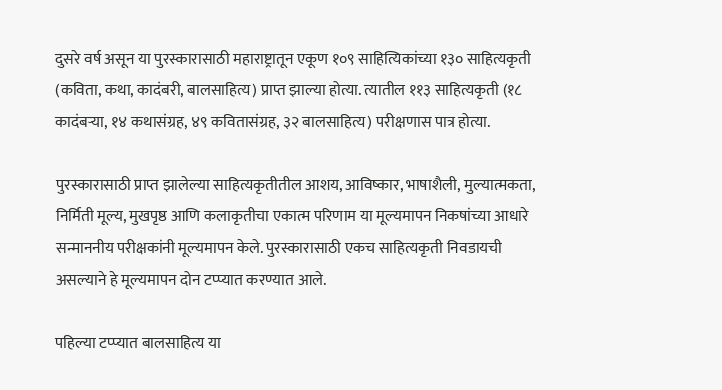दुसरे वर्ष असून या पुरस्कारासाठी महाराष्ट्रातून एकूण १०९ साहित्यिकांच्या १३० साहित्यकृती (कविता, कथा, कादंबरी, बालसाहित्य) प्राप्त झाल्या होत्या. त्यातील ११३ साहित्यकृती (१८ कादंबऱ्या, १४ कथासंग्रह, ४९ कवितासंग्रह, ३२ बालसाहित्य) परीक्षणास पात्र होत्या.

पुरस्कारासाठी प्राप्त झालेल्या साहित्यकृतीतील आशय, आविष्कार, भाषाशैली, मुल्यात्मकता, निर्मिती मूल्य, मुखपृष्ठ आणि कलाकृतीचा एकात्म परिणाम या मूल्यमापन निकषांच्या आधारे सन्माननीय परीक्षकांनी मूल्यमापन केले. पुरस्कारासाठी एकच साहित्यकृती निवडायची असल्याने हे मूल्यमापन दोन टप्प्यात करण्यात आले.

पहिल्या टप्प्यात बालसाहित्य या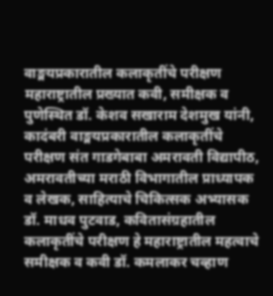वाङ्मयप्रकारातील कलाकृतींचे परीक्षण महाराष्ट्रातील प्रख्यात कवी, समीक्षक व पुणेस्थित डॉ. केशव सखाराम देशमुख यांनी, कादंबरी वाङ्मयप्रकारातील कलाकृतींचे परीक्षण संत गाडगेबाबा अमरावती विद्यापीठ, अमरावतीच्या मराठी विभागातील प्राध्यापक व लेखक, साहित्याचे चिकित्सक अभ्यासक डॉ. माधव पुटवाड, कवितासंग्रहातील कलाकृतींचे परीक्षण हे महाराष्ट्रातील महत्वाचे समीक्षक व कवी डॉ. कमलाकर चव्हाण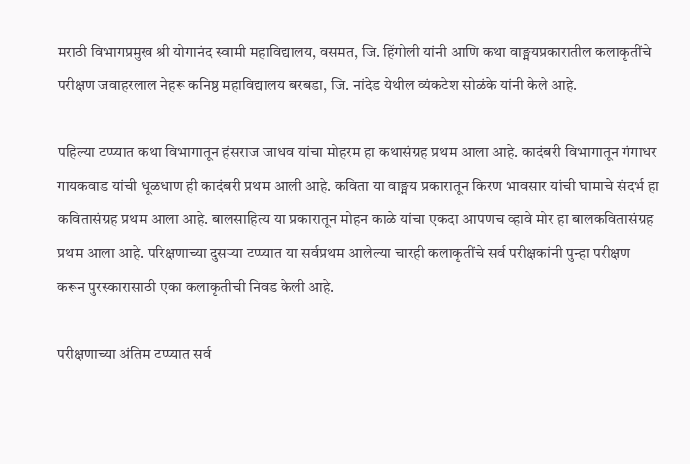मराठी विभागप्रमुख श्री योगानंद स्वामी महाविद्यालय, वसमत, जि. हिंगोली यांनी आणि कथा वाङ्मयप्रकारातील कलाकृतींचे परीक्षण जवाहरलाल नेहरू कनिष्ठ महाविद्यालय बरबडा, जि. नांदेड येथील व्यंकटेश सोळंके यांनी केले आहे.

पहिल्या टप्प्यात कथा विभागातून हंसराज जाधव यांचा मोहरम हा कथासंग्रह प्रथम आला आहे. कादंबरी विभागातून गंगाधर गायकवाड यांची धूळधाण ही कादंबरी प्रथम आली आहे. कविता या वाङ्मय प्रकारातून किरण भावसार यांची घामाचे संदर्भ हा कवितासंग्रह प्रथम आला आहे. बालसाहित्य या प्रकारातून मोहन काळे यांचा एकदा आपणच व्हावे मोर हा बालकवितासंग्रह प्रथम आला आहे. परिक्षणाच्या दुसऱ्या टप्प्यात या सर्वप्रथम आलेल्या चारही कलाकृतींचे सर्व परीक्षकांनी पुन्हा परीक्षण करून पुरस्कारासाठी एका कलाकृतीची निवड केली आहे.

परीक्षणाच्या अंतिम टप्प्यात सर्व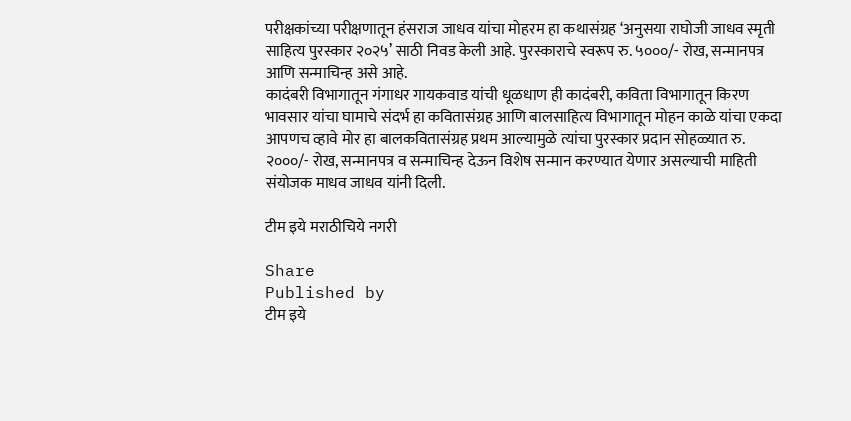परीक्षकांच्या परीक्षणातून हंसराज जाधव यांचा मोहरम हा कथासंग्रह ‘अनुसया राघोजी जाधव स्मृती साहित्य पुरस्कार २०२५’ साठी निवड केली आहे. पुरस्काराचे स्वरूप रु. ५०००/- रोख, सन्मानपत्र आणि सन्माचिन्ह असे आहे.
कादंबरी विभागातून गंगाधर गायकवाड यांची धूळधाण ही कादंबरी, कविता विभागातून किरण भावसार यांचा घामाचे संदर्भ हा कवितासंग्रह आणि बालसाहित्य विभागातून मोहन काळे यांचा एकदा आपणच व्हावे मोर हा बालकवितासंग्रह प्रथम आल्यामुळे त्यांचा पुरस्कार प्रदान सोहळ्यात रु. २०००/- रोख, सन्मानपत्र व सन्माचिन्ह देऊन विशेष सन्मान करण्यात येणार असल्याची माहिती संयोजक माधव जाधव यांनी दिली.

टीम इये मराठीचिये नगरी

Share
Published by
टीम इये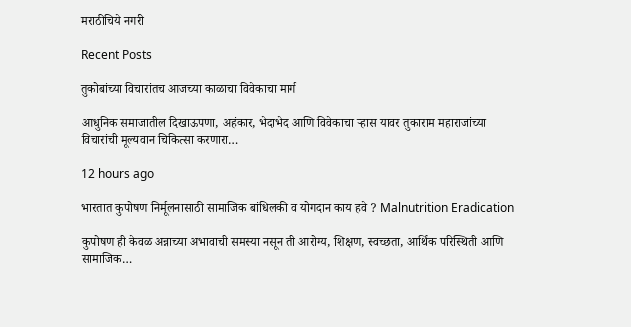मराठीचिये नगरी

Recent Posts

तुकोबांच्या विचारांतच आजच्या काळाचा विवेकाचा मार्ग

आधुनिक समाजातील दिखाऊपणा, अहंकार, भेदाभेद आणि विवेकाचा ऱ्हास यावर तुकाराम महाराजांच्या विचारांची मूल्यवान चिकित्सा करणारा…

12 hours ago

भारतात कुपोषण निर्मूलनासाठी सामाजिक बांधिलकी व योगदान काय हवे ? Malnutrition Eradication

कुपोषण ही केवळ अन्नाच्या अभावाची समस्या नसून ती आरोग्य, शिक्षण, स्वच्छता, आर्थिक परिस्थिती आणि सामाजिक…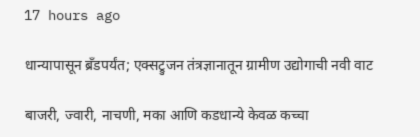17 hours ago

धान्यापासून ब्रँडपर्यंत; एक्सट्रुजन तंत्रज्ञानातून ग्रामीण उद्योगाची नवी वाट

बाजरी, ज्वारी, नाचणी, मका आणि कडधान्ये केवळ कच्चा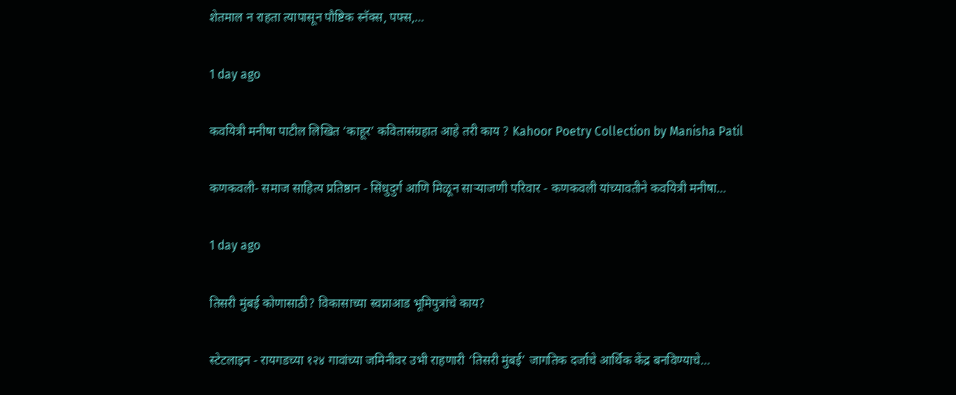शेतमाल न राहता त्यापासून पौष्टिक स्नॅक्स, पफ्स,…

1 day ago

कवयित्री मनीषा पाटील लिखित ‘काहूर’ कवितासंग्रहात आहे तरी काय ? Kahoor Poetry Collection by Manisha Patil

कणकवली- समाज साहित्य प्रतिष्ठान - सिंधुदुर्ग आणि मिळून साऱ्याजणी परिवार - कणकवली यांच्यावतीने कवयित्री मनीषा…

1 day ago

तिसरी मुंबई कोणासाठी? विकासाच्या स्वप्नाआड भूमिपुत्रांचे काय?

स्टेटलाइन - रायगडच्या १२४ गावांच्या जमिनीवर उभी राहणारी ‘तिसरी मुंबई’ जागतिक दर्जाचे आर्थिक केंद्र बनविण्याचे…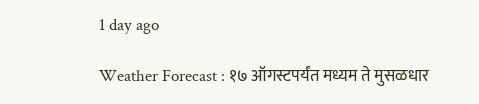1 day ago

Weather Forecast : १७ ऑगस्टपर्यंत मध्यम ते मुसळधार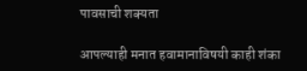पावसाची शक्यता

आपल्याही मनात हवामानाविषयी काही शंका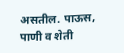असतील. पाऊस, पाणी व शेती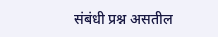संबंधी प्रश्न असतील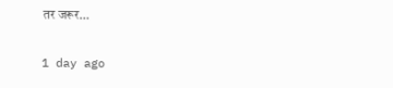तर जरूर…

1 day ago